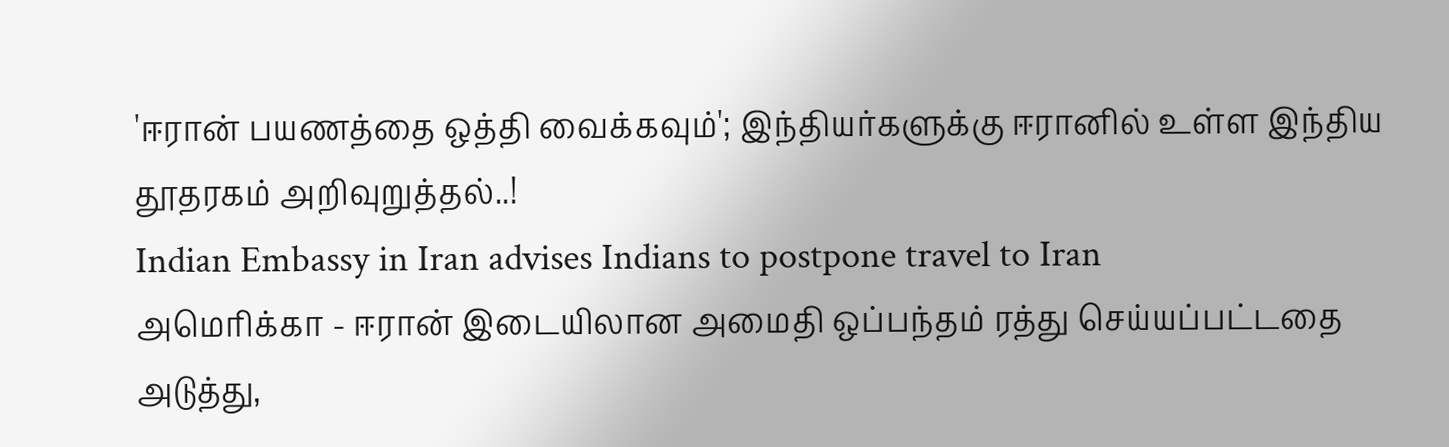'ஈரான் பயணத்தை ஒத்தி வைக்கவும்'; இந்தியர்களுக்கு ஈரானில் உள்ள இந்திய தூதரகம் அறிவுறுத்தல்..!
Indian Embassy in Iran advises Indians to postpone travel to Iran
அமெரிக்கா - ஈரான் இடையிலான அமைதி ஒப்பந்தம் ரத்து செய்யப்பட்டதை அடுத்து,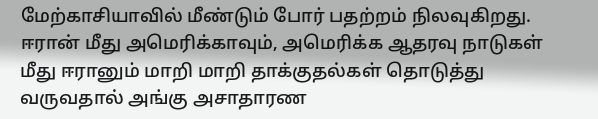மேற்காசியாவில் மீண்டும் போர் பதற்றம் நிலவுகிறது. ஈரான் மீது அமெரிக்காவும், அமெரிக்க ஆதரவு நாடுகள் மீது ஈரானும் மாறி மாறி தாக்குதல்கள் தொடுத்து வருவதால் அங்கு அசாதாரண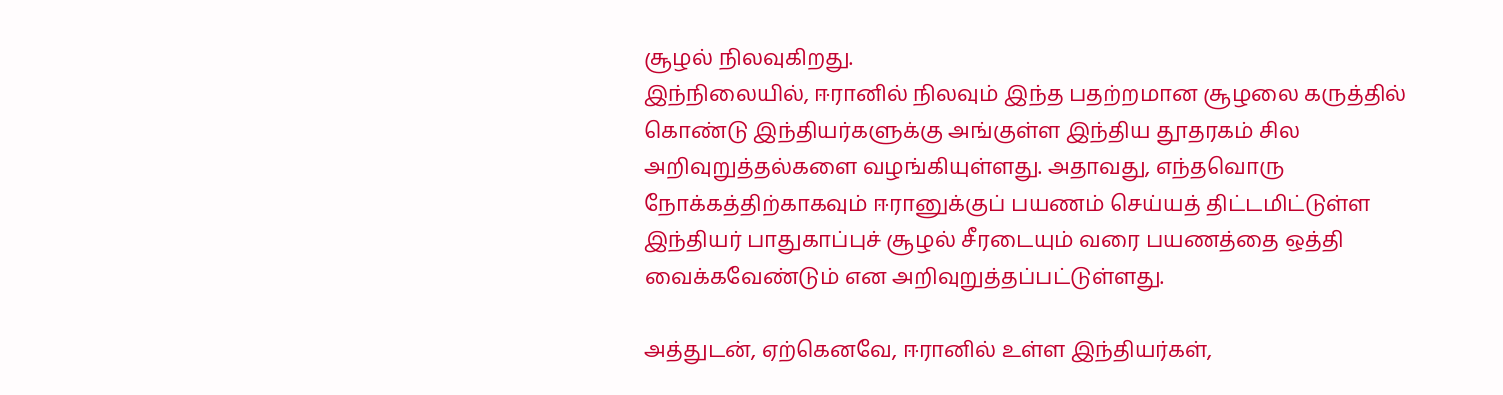சூழல் நிலவுகிறது.
இந்நிலையில், ஈரானில் நிலவும் இந்த பதற்றமான சூழலை கருத்தில் கொண்டு இந்தியர்களுக்கு அங்குள்ள இந்திய தூதரகம் சில அறிவுறுத்தல்களை வழங்கியுள்ளது. அதாவது, எந்தவொரு நோக்கத்திற்காகவும் ஈரானுக்குப் பயணம் செய்யத் திட்டமிட்டுள்ள இந்தியர் பாதுகாப்புச் சூழல் சீரடையும் வரை பயணத்தை ஒத்தி வைக்கவேண்டும் என அறிவுறுத்தப்பட்டுள்ளது.

அத்துடன், ஏற்கெனவே, ஈரானில் உள்ள இந்தியர்கள்,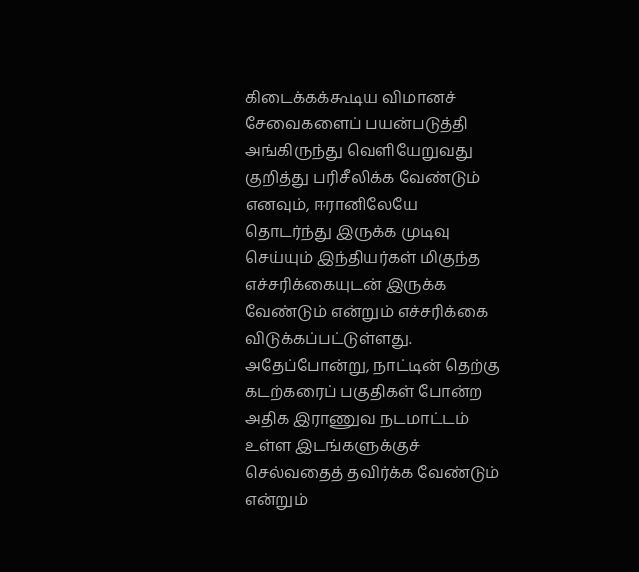கிடைக்கக்கூடிய விமானச் சேவைகளைப் பயன்படுத்தி அங்கிருந்து வெளியேறுவது குறித்து பரிசீலிக்க வேண்டும் எனவும், ஈரானிலேயே தொடர்ந்து இருக்க முடிவு செய்யும் இந்தியர்கள் மிகுந்த எச்சரிக்கையுடன் இருக்க வேண்டும் என்றும் எச்சரிக்கை விடுக்கப்பட்டுள்ளது.
அதேப்போன்று, நாட்டின் தெற்கு கடற்கரைப் பகுதிகள் போன்ற அதிக இராணுவ நடமாட்டம் உள்ள இடங்களுக்குச் செல்வதைத் தவிர்க்க வேண்டும் என்றும்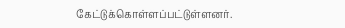கேட்டுக்கொள்ளப்பட்டுள்ளனர்.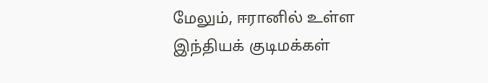மேலும், ஈரானில் உள்ள இந்தியக் குடிமக்கள்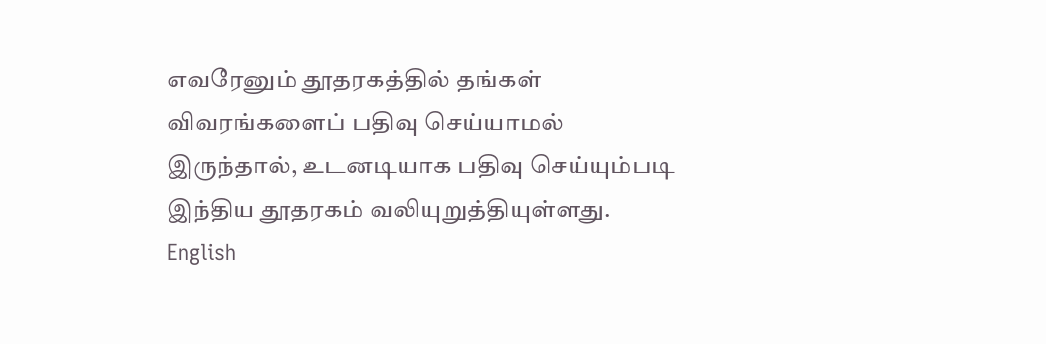எவரேனும் தூதரகத்தில் தங்கள் விவரங்களைப் பதிவு செய்யாமல் இருந்தால், உடனடியாக பதிவு செய்யும்படி இந்திய தூதரகம் வலியுறுத்தியுள்ளது.
English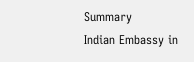Summary
Indian Embassy in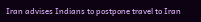Iran advises Indians to postpone travel to Iran